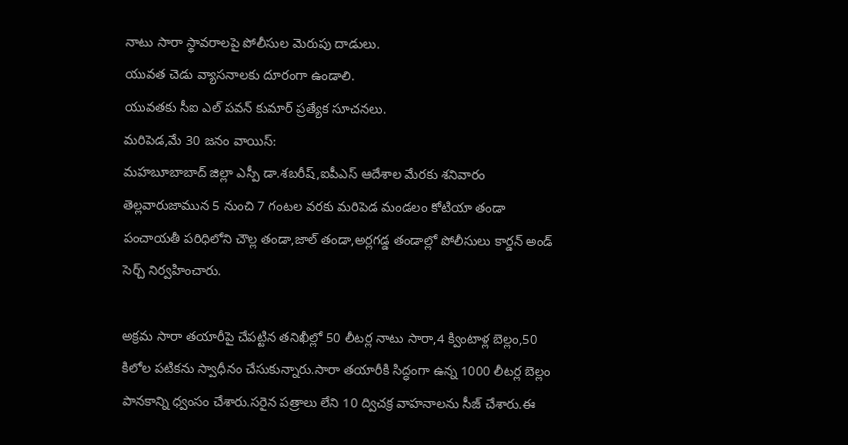నాటు సారా స్థావరాలపై పోలీసుల మెరుపు దాడులు.
యువత చెడు వ్యాసనాలకు దూరంగా ఉండాలి.
యువతకు సీఐ ఎల్ పవన్ కుమార్ ప్రత్యేక సూచనలు.
మరిపెడ,మే 30 జనం వాయిస్:
మహబూబాబాద్ జిల్లా ఎస్పీ డా.శబరీష్,ఐపీఎస్ ఆదేశాల మేరకు శనివారం తెల్లవారుజామున 5 నుంచి 7 గంటల వరకు మరిపెడ మండలం కోటియా తండా పంచాయతీ పరిధిలోని చౌల్ల తండా,జాల్ తండా,అర్లగడ్డ తండాల్లో పోలీసులు కార్డన్ అండ్ సెర్చ్ నిర్వహించారు.

అక్రమ సారా తయారీపై చేపట్టిన తనిఖీల్లో 50 లీటర్ల నాటు సారా,4 క్వింటాళ్ల బెల్లం,50 కిలోల పటికను స్వాధీనం చేసుకున్నారు.సారా తయారీకి సిద్ధంగా ఉన్న 1000 లీటర్ల బెల్లం పానకాన్ని ధ్వంసం చేశారు.సరైన పత్రాలు లేని 10 ద్విచక్ర వాహనాలను సీజ్ చేశారు.ఈ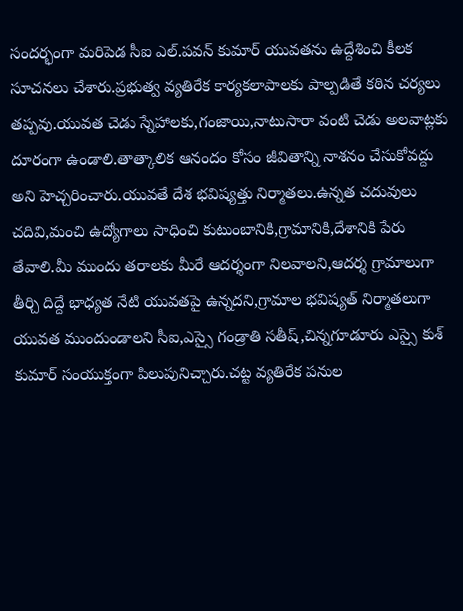సందర్భంగా మరిపెడ సీఐ ఎల్.పవన్ కుమార్ యువతను ఉద్దేశించి కీలక సూచనలు చేశారు.ప్రభుత్వ వ్యతిరేక కార్యకలాపాలకు పాల్పడితే కఠిన చర్యలు తప్పవు.యువత చెడు స్నేహాలకు,గంజాయి,నాటుసారా వంటి చెడు అలవాట్లకు దూరంగా ఉండాలి.తాత్కాలిక ఆనందం కోసం జీవితాన్ని నాశనం చేసుకోవద్దు అని హెచ్చరించారు.యువతే దేశ భవిష్యత్తు నిర్మాతలు.ఉన్నత చదువులు చదివి,మంచి ఉద్యోగాలు సాధించి కుటుంబానికి,గ్రామానికి,దేశానికి పేరు తేవాలి.మీ ముందు తరాలకు మీరే ఆదర్శంగా నిలవాలని,ఆదర్శ గ్రామాలుగా తీర్చి దిద్దే భాధ్యత నేటి యువతపై ఉన్నదని,గ్రామాల భవిష్యత్ నిర్మాతలుగా యువత ముందుండాలని సీఐ,ఎస్సై గండ్రాతి సతీష్,చిన్నగూడూరు ఎస్సై కుశ్ కుమార్ సంయుక్తంగా పిలుపునిచ్చారు.చట్ట వ్యతిరేక పనుల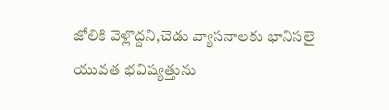జోలికి వెళ్లొద్దని,చెడు వ్యాసనాలకు భానిసలై యువత భవిష్యత్తును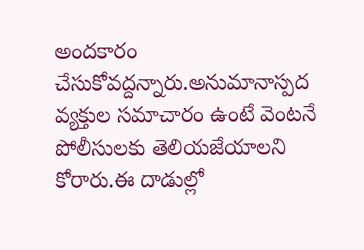అందకారం చేసుకోవద్దన్నారు.అనుమానాస్పద వ్యక్తుల సమాచారం ఉంటే వెంటనే పోలీసులకు తెలియజేయాలని కోరారు.ఈ దాడుల్లో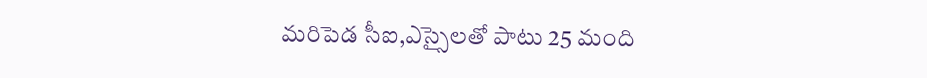మరిపెడ సీఐ,ఎస్సైలతో పాటు 25 మంది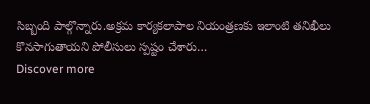సిబ్బంది పాల్గొన్నారు.అక్రమ కార్యకలాపాల నియంత్రణకు ఇలాంటి తనిఖీలు కొనసాగుతాయని పోలీసులు స్పష్టం చేశారు…
Discover more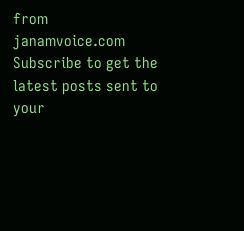from janamvoice.com
Subscribe to get the latest posts sent to your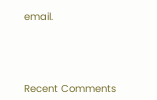email.





Recent Comments